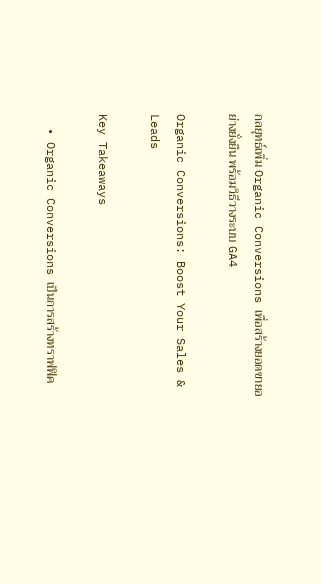กลยุทธ์เพิ่ม Organic Conversions เพื่อสร้างยอดขายอย่างยั่งยืน พร้อมวิธีวางระบบ GA4

Organic Conversions: Boost Your Sales & Leads

Key Takeaways

  • Organic Conversions เป็นการสร้างทราฟฟิค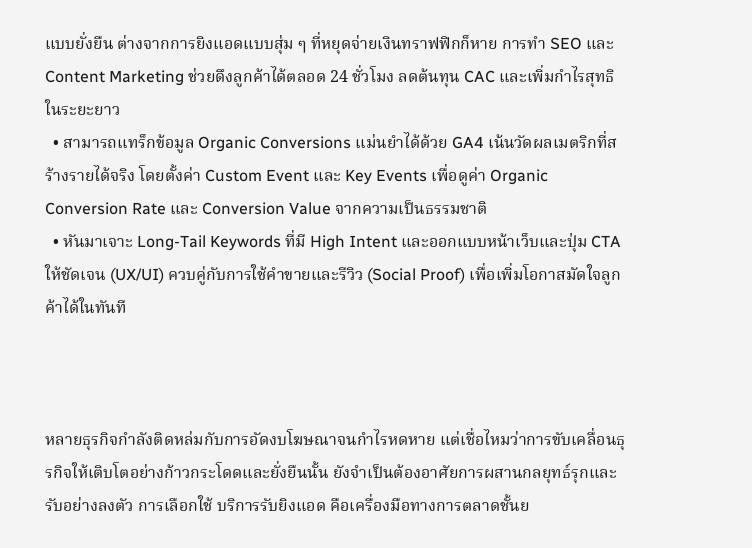แบบยั่งยืน ต่างจากการยิงแอดแบบสุ่ม ๆ ที่หยุดจ่ายเงินทราฟฟิกก็หาย การทำ SEO และ Content Marketing ช่วยดึงลูกค้าได้ตลอด 24 ชั่วโมง ลดต้นทุน CAC และเพิ่มกำไรสุทธิในระยะยาว
  • สามารถแทร็กข้อมูล Organic Conversions แม่นยำได้ด้วย GA4 เน้นวัดผลเมตริกที่สร้างรายได้จริง โดยตั้งค่า Custom Event และ Key Events เพื่อดูค่า Organic Conversion Rate และ Conversion Value จากความเป็นธรรมชาติ
  • หันมาเจาะ Long-Tail Keywords ที่มี High Intent และออกแบบหน้าเว็บและปุ่ม CTA ให้ชัดเจน (UX/UI) ควบคู่กับการใช้คำขายและรีวิว (Social Proof) เพื่อเพิ่มโอกาสมัดใจลูกค้าได้ในทันที



หลายธุรกิจกำลังติดหล่มกับการอัดงบโฆษณาจนกำไรหดหาย แต่เชื่อไหมว่าการขับเคลื่อนธุรกิจให้เติบโตอย่างก้าวกระโดดและยั่งยืนนั้น ยังจำเป็นต้องอาศัยการผสานกลยุทธ์รุกและรับอย่างลงตัว การเลือกใช้ บริการรับยิงแอด คือเครื่องมือทางการตลาดชั้นย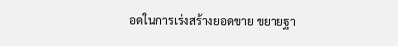อดในการเร่งสร้างยอดขาย ขยายฐา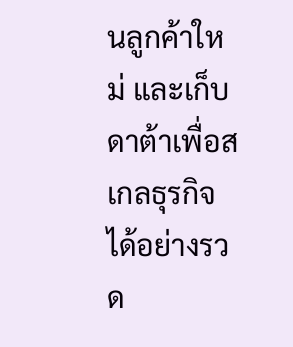นลูกค้าใหม่ และเก็บดาต้าเพื่อสเกลธุรกิจได้อย่างรวด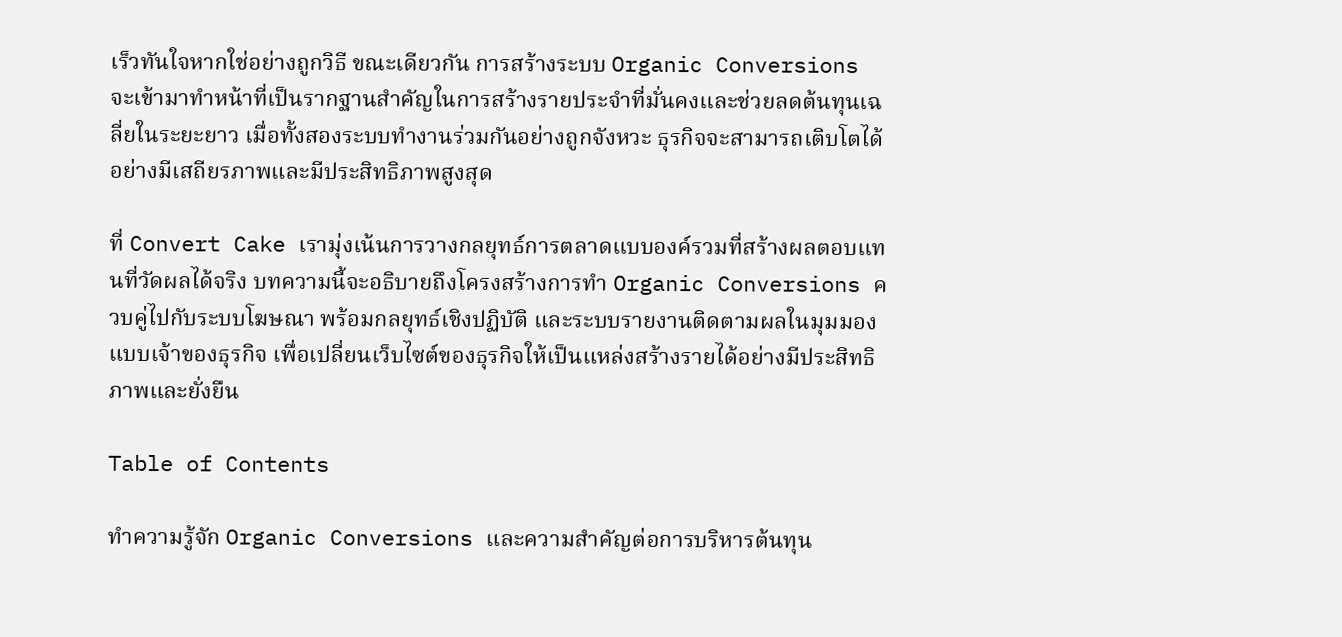เร็วทันใจหากใช่อย่างถูกวิธี ขณะเดียวกัน การสร้างระบบ Organic Conversions จะเข้ามาทำหน้าที่เป็นรากฐานสำคัญในการสร้างรายประจำที่มั่นคงและช่วยลดต้นทุนเฉลี่ยในระยะยาว เมื่อทั้งสองระบบทำงานร่วมกันอย่างถูกจังหวะ ธุรกิจจะสามารถเติบโตได้อย่างมีเสถียรภาพและมีประสิทธิภาพสูงสุด

ที่ Convert Cake เรามุ่งเน้นการวางกลยุทธ์การตลาดแบบองค์รวมที่สร้างผลตอบแทนที่วัดผลได้จริง บทความนี้จะอธิบายถึงโครงสร้างการทำ Organic Conversions ควบคู่ไปกับระบบโฆษณา พร้อมกลยุทธ์เชิงปฏิบัติ และระบบรายงานติดตามผลในมุมมองแบบเจ้าของธุรกิจ เพื่อเปลี่ยนเว็บไซต์ของธุรกิจให้เป็นแหล่งสร้างรายได้อย่างมีประสิทธิภาพและยั่งยืน

Table of Contents

ทำความรู้จัก Organic Conversions และความสำคัญต่อการบริหารต้นทุน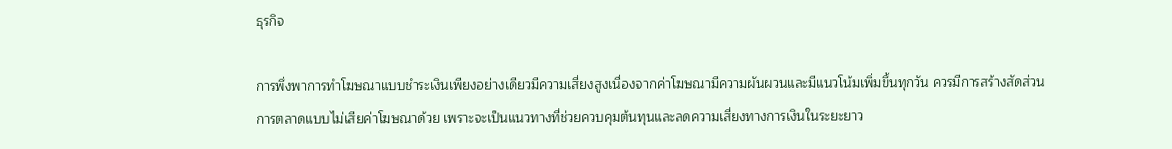ธุรกิจ

การพึ่งพาการทำโฆษณาแบบชำระเงินเพียงอย่างเดียวมีความเสี่ยงสูงเนื่องจากค่าโฆษณามีความผันผวนและมีแนวโน้มเพิ่มขึ้นทุกวัน ควรมีการสร้างสัดส่วนการตลาดแบบไม่เสียค่าโฆษณาด้วย เพราะจะเป็นแนวทางที่ช่วยควบคุมต้นทุนและลดความเสี่ยงทางการเงินในระยะยาว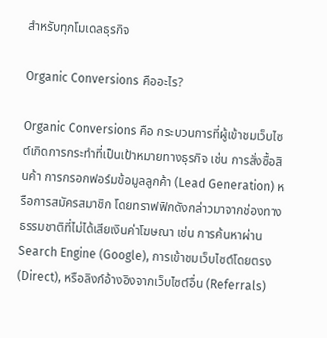สำหรับทุกโมเดลธุรกิจ

Organic Conversions คืออะไร?

Organic Conversions คือ กระบวนการที่ผู้เข้าชมเว็บไซต์เกิดการกระทำที่เป็นเป้าหมายทางธุรกิจ เช่น การสั่งซื้อสินค้า การกรอกฟอร์มข้อมูลลูกค้า (Lead Generation) หรือการสมัครสมาชิก โดยทราฟฟิกดังกล่าวมาจากช่องทางธรรมชาติที่ไม่ได้เสียเงินค่าโฆษณา เช่น การค้นหาผ่าน Search Engine (Google), การเข้าชมเว็บไซต์โดยตรง (Direct), หรือลิงก์อ้างอิงจากเว็บไซต์อื่น (Referrals)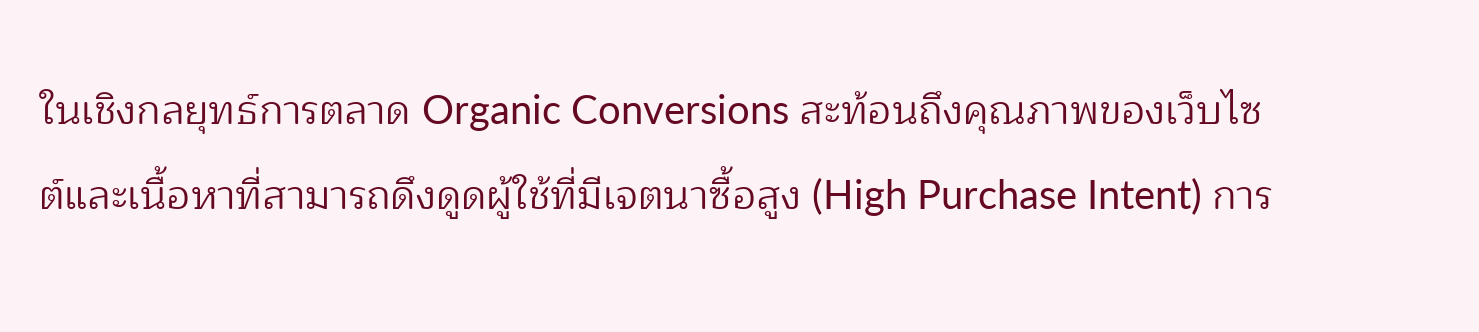ในเชิงกลยุทธ์การตลาด Organic Conversions สะท้อนถึงคุณภาพของเว็บไซต์และเนื้อหาที่สามารถดึงดูดผู้ใช้ที่มีเจตนาซื้อสูง (High Purchase Intent) การ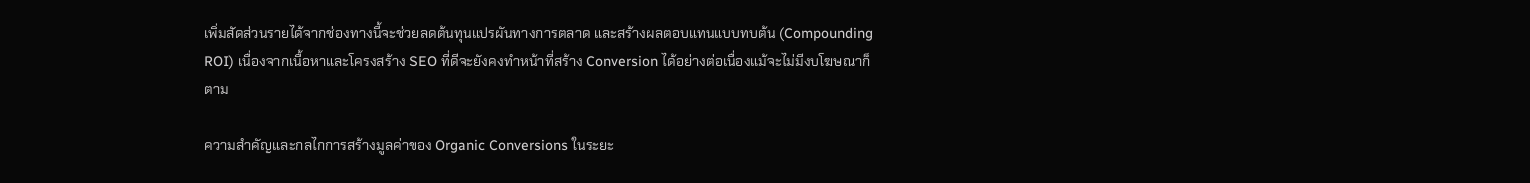เพิ่มสัดส่วนรายได้จากช่องทางนี้จะช่วยลดต้นทุนแปรผันทางการตลาด และสร้างผลตอบแทนแบบทบต้น (Compounding ROI) เนื่องจากเนื้อหาและโครงสร้าง SEO ที่ดีจะยังคงทำหน้าที่สร้าง Conversion ได้อย่างต่อเนื่องแม้จะไม่มีงบโฆษณาก็ตาม

ความสำคัญและกลไกการสร้างมูลค่าของ Organic Conversions ในระยะ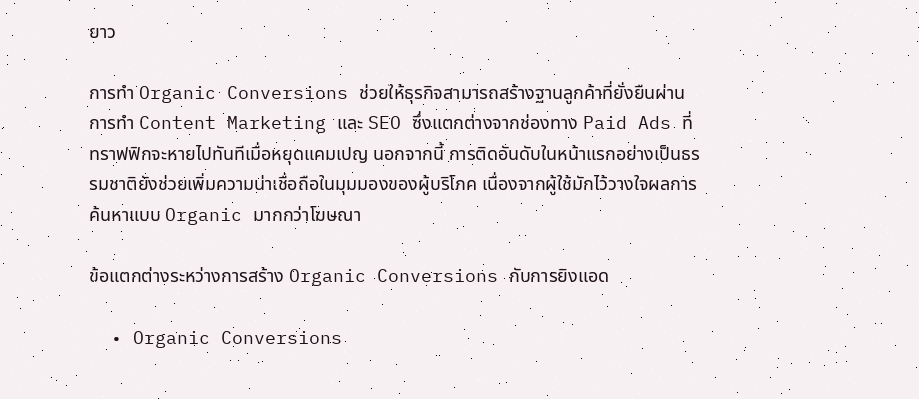ยาว

การทำ Organic Conversions ช่วยให้ธุรกิจสามารถสร้างฐานลูกค้าที่ยั่งยืนผ่านการทำ Content Marketing และ SEO ซึ่งแตกต่างจากช่องทาง Paid Ads ที่ทราฟฟิกจะหายไปทันทีเมื่อหยุดแคมเปญ นอกจากนี้ การติดอันดับในหน้าแรกอย่างเป็นธรรมชาติยังช่วยเพิ่มความน่าเชื่อถือในมุมมองของผู้บริโภค เนื่องจากผู้ใช้มักไว้วางใจผลการค้นหาแบบ Organic มากกว่าโฆษณา

ข้อแตกต่างระหว่างการสร้าง Organic Conversions กับการยิงแอด

  • Organic Conversions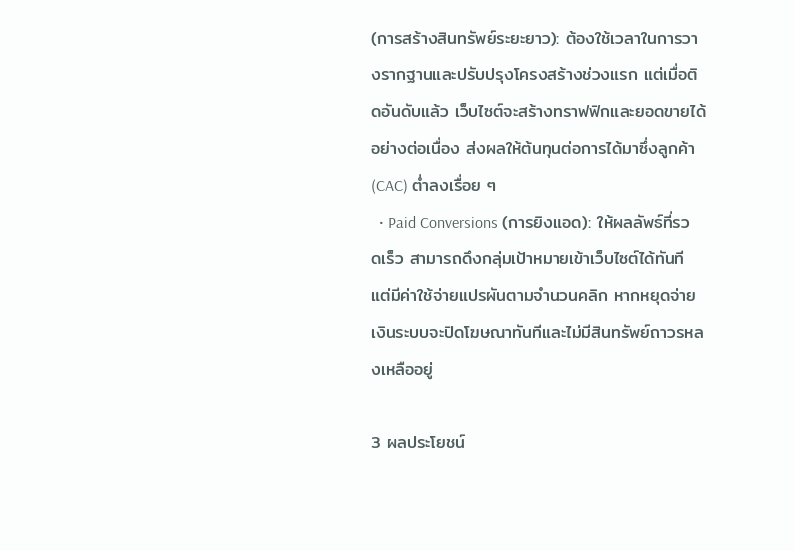(การสร้างสินทรัพย์ระยะยาว): ต้องใช้เวลาในการวางรากฐานและปรับปรุงโครงสร้างช่วงแรก แต่เมื่อติดอันดับแล้ว เว็บไซต์จะสร้างทราฟฟิกและยอดขายได้อย่างต่อเนื่อง ส่งผลให้ต้นทุนต่อการได้มาซึ่งลูกค้า (CAC) ต่ำลงเรื่อย ๆ
  • Paid Conversions (การยิงแอด): ให้ผลลัพธ์ที่รวดเร็ว สามารถดึงกลุ่มเป้าหมายเข้าเว็บไซต์ได้ทันที แต่มีค่าใช้จ่ายแปรผันตามจำนวนคลิก หากหยุดจ่ายเงินระบบจะปิดโฆษณาทันทีและไม่มีสินทรัพย์ถาวรหลงเหลืออยู่

3 ผลประโยชน์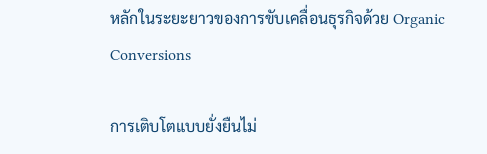หลักในระยะยาวของการขับเคลื่อนธุรกิจด้วย Organic Conversions

การเติบโตแบบยั่งยืนไม่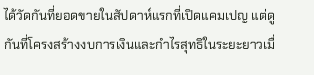ได้วัดกันที่ยอดขายในสัปดาห์แรกที่เปิดแคมเปญ แต่ดูกันที่โครงสร้างงบการเงินและกำไรสุทธิในระยะยาวเมื่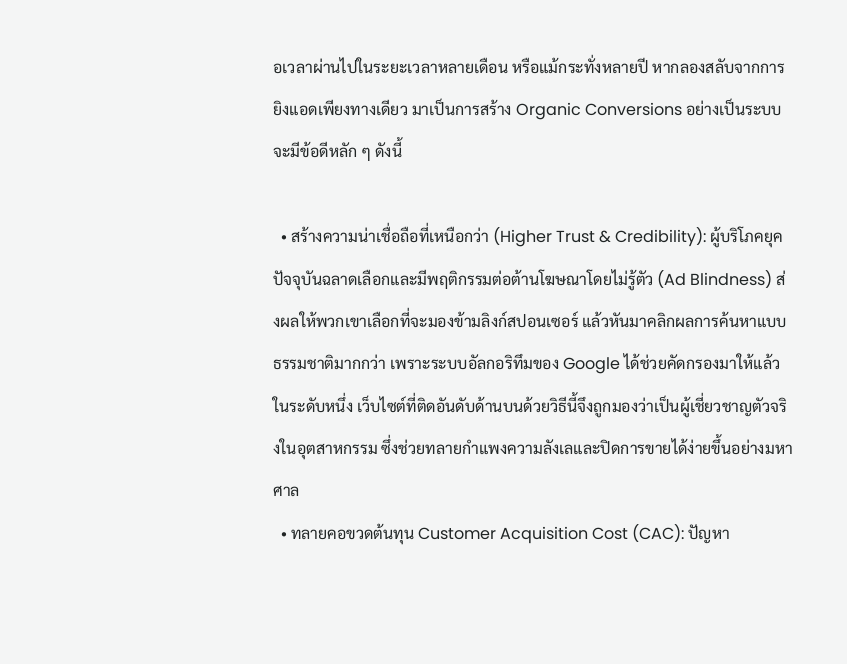อเวลาผ่านไปในระยะเวลาหลายเดือน หรือแม้กระทั่งหลายปี หากลองสลับจากการยิงแอดเพียงทางเดียว มาเป็นการสร้าง Organic Conversions อย่างเป็นระบบ จะมีข้อดีหลัก ๆ ดังนี้

  • สร้างความน่าเชื่อถือที่เหนือกว่า (Higher Trust & Credibility): ผู้บริโภคยุคปัจจุบันฉลาดเลือกและมีพฤติกรรมต่อต้านโฆษณาโดยไม่รู้ตัว (Ad Blindness) ส่งผลให้พวกเขาเลือกที่จะมองข้ามลิงก์สปอนเซอร์ แล้วหันมาคลิกผลการค้นหาแบบธรรมชาติมากกว่า เพราะระบบอัลกอริทึมของ Google ได้ช่วยคัดกรองมาให้แล้วในระดับหนึ่ง เว็บไซต์ที่ติดอันดับด้านบนด้วยวิธีนี้จึงถูกมองว่าเป็นผู้เชี่ยวชาญตัวจริงในอุตสาหกรรม ซึ่งช่วยทลายกำแพงความลังเลและปิดการขายได้ง่ายขึ้นอย่างมหาศาล
  • ทลายคอขวดต้นทุน Customer Acquisition Cost (CAC): ปัญหา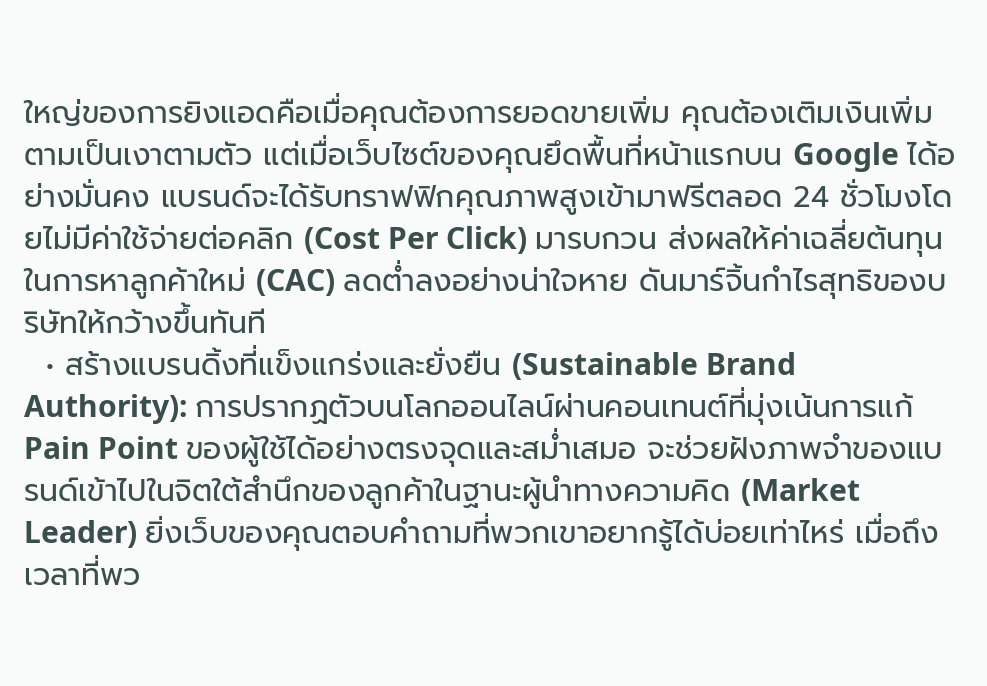ใหญ่ของการยิงแอดคือเมื่อคุณต้องการยอดขายเพิ่ม คุณต้องเติมเงินเพิ่มตามเป็นเงาตามตัว แต่เมื่อเว็บไซต์ของคุณยึดพื้นที่หน้าแรกบน Google ได้อย่างมั่นคง แบรนด์จะได้รับทราฟฟิกคุณภาพสูงเข้ามาฟรีตลอด 24 ชั่วโมงโดยไม่มีค่าใช้จ่ายต่อคลิก (Cost Per Click) มารบกวน ส่งผลให้ค่าเฉลี่ยต้นทุนในการหาลูกค้าใหม่ (CAC) ลดต่ำลงอย่างน่าใจหาย ดันมาร์จิ้นกำไรสุทธิของบริษัทให้กว้างขึ้นทันที
  • สร้างแบรนดิ้งที่แข็งแกร่งและยั่งยืน (Sustainable Brand Authority): การปรากฏตัวบนโลกออนไลน์ผ่านคอนเทนต์ที่มุ่งเน้นการแก้ Pain Point ของผู้ใช้ได้อย่างตรงจุดและสม่ำเสมอ จะช่วยฝังภาพจำของแบรนด์เข้าไปในจิตใต้สำนึกของลูกค้าในฐานะผู้นำทางความคิด (Market Leader) ยิ่งเว็บของคุณตอบคำถามที่พวกเขาอยากรู้ได้บ่อยเท่าไหร่ เมื่อถึงเวลาที่พว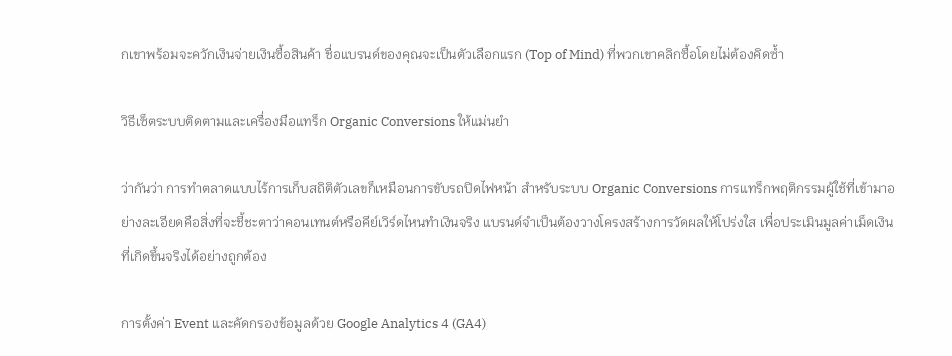กเขาพร้อมจะควักเงินจ่ายเงินซื้อสินค้า ชื่อแบรนด์ของคุณจะเป็นตัวเลือกแรก (Top of Mind) ที่พวกเขาคลิกซื้อโดยไม่ต้องคิดซ้ำ

วิธีเซ็ตระบบติดตามและเครื่องมือแทร็ก Organic Conversions ให้แม่นยำ

ว่ากันว่า การทำตลาดแบบไร้การเก็บสถิติตัวเลขก็เหมือนการขับรถปิดไฟหน้า สำหรับระบบ Organic Conversions การแทร็กพฤติกรรมผู้ใช้ที่เข้ามาอย่างละเอียดคือสิ่งที่จะชี้ชะตาว่าคอนเทนต์หรือคีย์เวิร์ดไหนทำเงินจริง แบรนด์จำเป็นต้องวางโครงสร้างการวัดผลให้โปร่งใส เพื่อประเมินมูลค่าเม็ดเงินที่เกิดขึ้นจริงได้อย่างถูกต้อง

การตั้งค่า Event และคัดกรองข้อมูลด้วย Google Analytics 4 (GA4)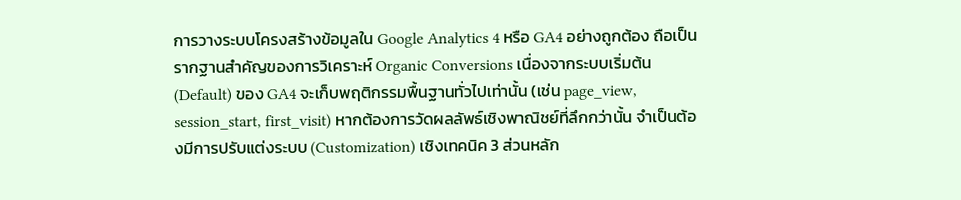การวางระบบโครงสร้างข้อมูลใน Google Analytics 4 หรือ GA4 อย่างถูกต้อง ถือเป็นรากฐานสำคัญของการวิเคราะห์ Organic Conversions เนื่องจากระบบเริ่มต้น (Default) ของ GA4 จะเก็บพฤติกรรมพื้นฐานทั่วไปเท่านั้น (เช่น page_view, session_start, first_visit) หากต้องการวัดผลลัพธ์เชิงพาณิชย์ที่ลึกกว่านั้น จำเป็นต้องมีการปรับแต่งระบบ (Customization) เชิงเทคนิค 3 ส่วนหลัก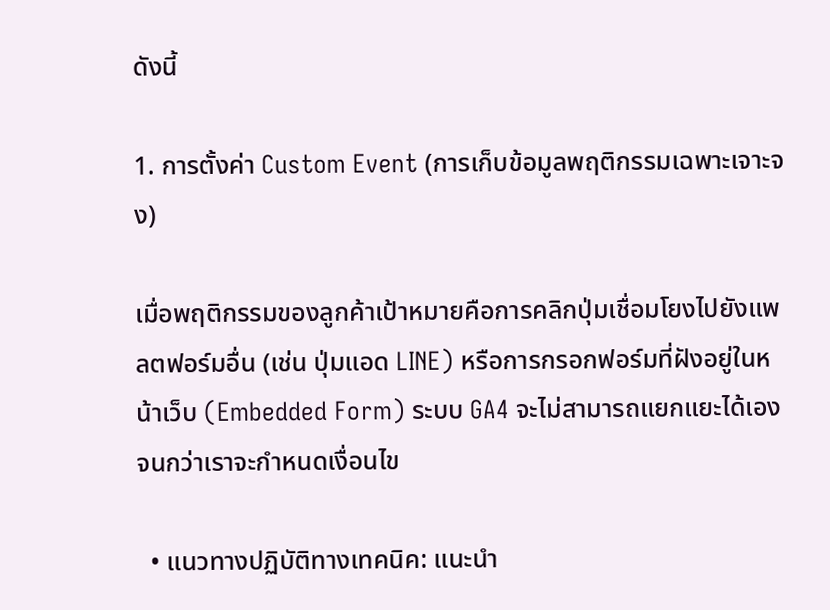ดังนี้

1. การตั้งค่า Custom Event (การเก็บข้อมูลพฤติกรรมเฉพาะเจาะจง)

เมื่อพฤติกรรมของลูกค้าเป้าหมายคือการคลิกปุ่มเชื่อมโยงไปยังแพลตฟอร์มอื่น (เช่น ปุ่มแอด LINE) หรือการกรอกฟอร์มที่ฝังอยู่ในหน้าเว็บ (Embedded Form) ระบบ GA4 จะไม่สามารถแยกแยะได้เองจนกว่าเราจะกำหนดเงื่อนไข

  • แนวทางปฏิบัติทางเทคนิค: แนะนำ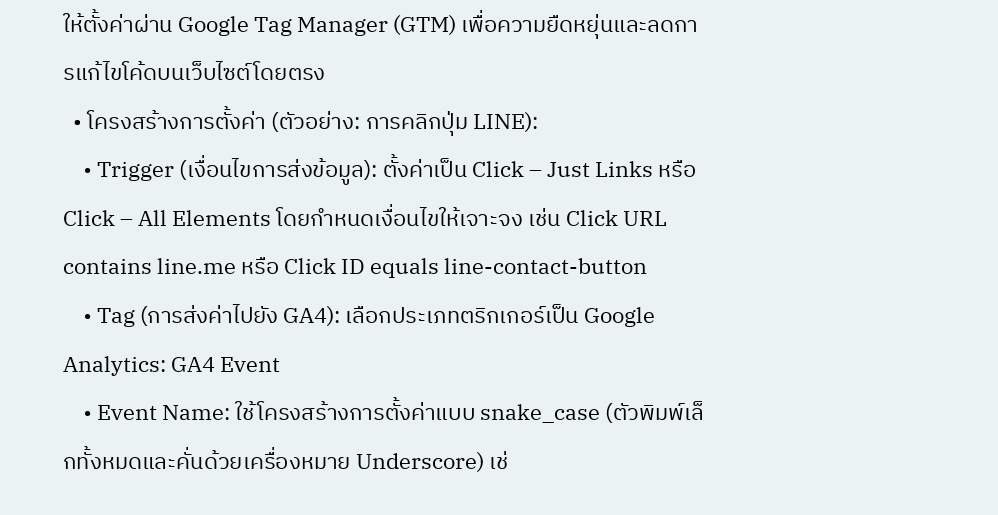ให้ตั้งค่าผ่าน Google Tag Manager (GTM) เพื่อความยืดหยุ่นและลดการแก้ไขโค้ดบนเว็บไซต์โดยตรง
  • โครงสร้างการตั้งค่า (ตัวอย่าง: การคลิกปุ่ม LINE):
    • Trigger (เงื่อนไขการส่งข้อมูล): ตั้งค่าเป็น Click – Just Links หรือ Click – All Elements โดยกำหนดเงื่อนไขให้เจาะจง เช่น Click URL contains line.me หรือ Click ID equals line-contact-button
    • Tag (การส่งค่าไปยัง GA4): เลือกประเภทตริกเกอร์เป็น Google Analytics: GA4 Event
    • Event Name: ใช้โครงสร้างการตั้งค่าแบบ snake_case (ตัวพิมพ์เล็กทั้งหมดและคั่นด้วยเครื่องหมาย Underscore) เช่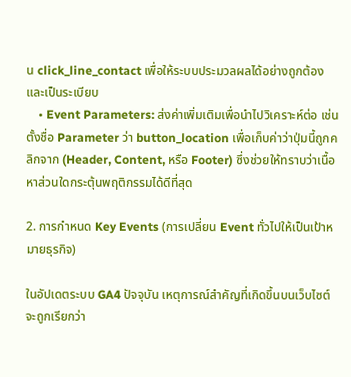น click_line_contact เพื่อให้ระบบประมวลผลได้อย่างถูกต้องและเป็นระเบียบ
    • Event Parameters: ส่งค่าเพิ่มเติมเพื่อนำไปวิเคราะห์ต่อ เช่น ตั้งชื่อ Parameter ว่า button_location เพื่อเก็บค่าว่าปุ่มนี้ถูกคลิกจาก (Header, Content, หรือ Footer) ซึ่งช่วยให้ทราบว่าเนื้อหาส่วนใดกระตุ้นพฤติกรรมได้ดีที่สุด

2. การกำหนด Key Events (การเปลี่ยน Event ทั่วไปให้เป็นเป้าหมายธุรกิจ)

ในอัปเดตระบบ GA4 ปัจจุบัน เหตุการณ์สำคัญที่เกิดขึ้นบนเว็บไซต์จะถูกเรียกว่า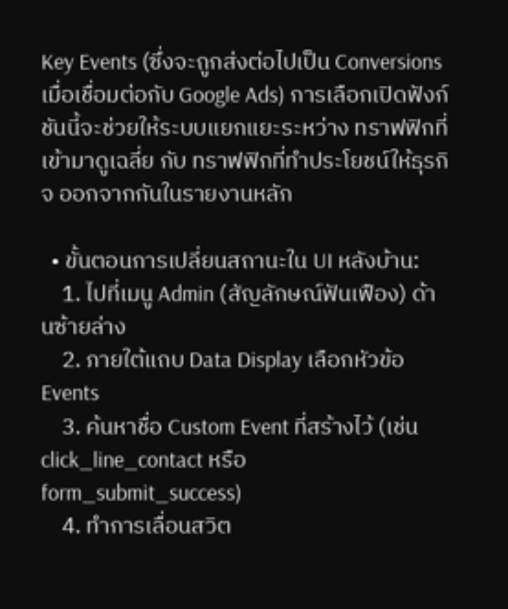Key Events (ซึ่งจะถูกส่งต่อไปเป็น Conversions เมื่อเชื่อมต่อกับ Google Ads) การเลือกเปิดฟังก์ชันนี้จะช่วยให้ระบบแยกแยะระหว่าง ทราฟฟิกที่เข้ามาดูเฉลี่ย กับ ทราฟฟิกที่ทำประโยชน์ให้ธุรกิจ ออกจากกันในรายงานหลัก

  • ขั้นตอนการเปลี่ยนสถานะใน UI หลังบ้าน:
    1. ไปที่เมนู Admin (สัญลักษณ์ฟันเฟือง) ด้านซ้ายล่าง
    2. ภายใต้แถบ Data Display เลือกหัวข้อ Events
    3. ค้นหาชื่อ Custom Event ที่สร้างไว้ (เช่น click_line_contact หรือ form_submit_success)
    4. ทำการเลื่อนสวิต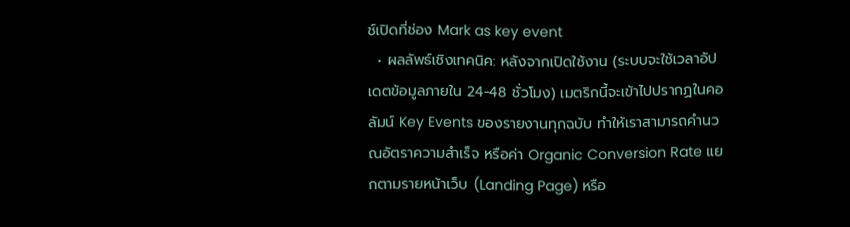ช์เปิดที่ช่อง Mark as key event
  • ผลลัพธ์เชิงเทคนิค: หลังจากเปิดใช้งาน (ระบบจะใช้เวลาอัปเดตข้อมูลภายใน 24-48 ชั่วโมง) เมตริกนี้จะเข้าไปปรากฏในคอลัมน์ Key Events ของรายงานทุกฉบับ ทำให้เราสามารถคำนวณอัตราความสำเร็จ หรือค่า Organic Conversion Rate แยกตามรายหน้าเว็บ (Landing Page) หรือ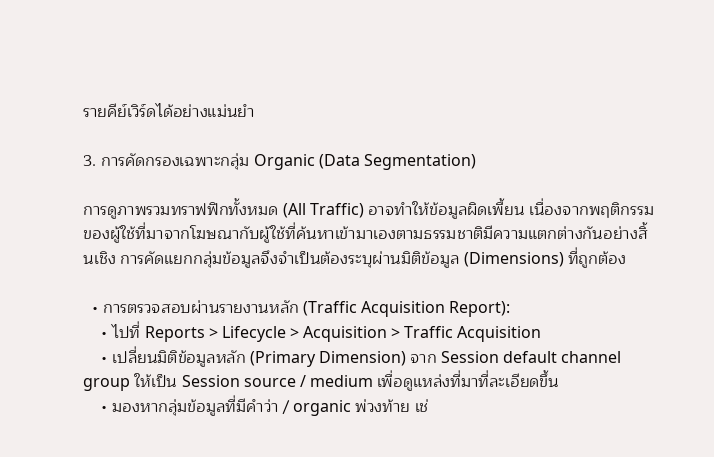รายคีย์เวิร์ดได้อย่างแม่นยำ

3. การคัดกรองเฉพาะกลุ่ม Organic (Data Segmentation)

การดูภาพรวมทราฟฟิกทั้งหมด (All Traffic) อาจทำให้ข้อมูลผิดเพี้ยน เนื่องจากพฤติกรรมของผู้ใช้ที่มาจากโฆษณากับผู้ใช้ที่ค้นหาเข้ามาเองตามธรรมชาติมีความแตกต่างกันอย่างสิ้นเชิง การคัดแยกกลุ่มข้อมูลจึงจำเป็นต้องระบุผ่านมิติข้อมูล (Dimensions) ที่ถูกต้อง

  • การตรวจสอบผ่านรายงานหลัก (Traffic Acquisition Report):
    • ไปที่ Reports > Lifecycle > Acquisition > Traffic Acquisition
    • เปลี่ยนมิติข้อมูลหลัก (Primary Dimension) จาก Session default channel group ให้เป็น Session source / medium เพื่อดูแหล่งที่มาที่ละเอียดขึ้น
    • มองหากลุ่มข้อมูลที่มีคำว่า / organic พ่วงท้าย เช่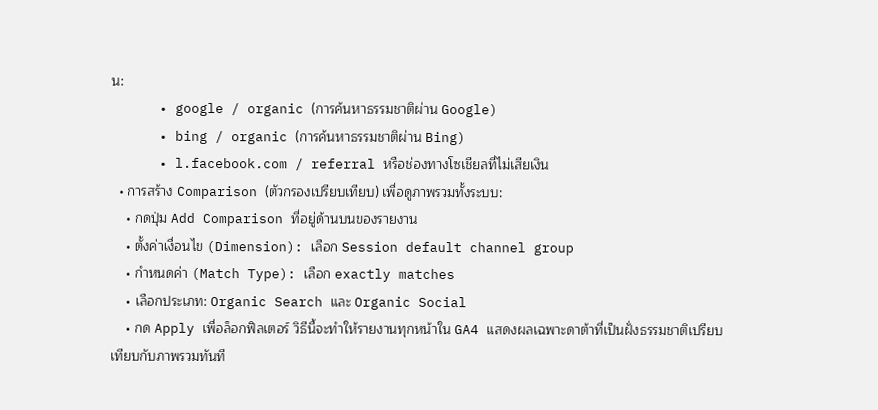น:
      • google / organic (การค้นหาธรรมชาติผ่าน Google)
      • bing / organic (การค้นหาธรรมชาติผ่าน Bing)
      • l.facebook.com / referral หรือช่องทางโซเชียลที่ไม่เสียเงิน
  • การสร้าง Comparison (ตัวกรองเปรียบเทียบ) เพื่อดูภาพรวมทั้งระบบ:
    • กดปุ่ม Add Comparison ที่อยู่ด้านบนของรายงาน
    • ตั้งค่าเงื่อนไข (Dimension): เลือก Session default channel group
    • กำหนดค่า (Match Type): เลือก exactly matches
    • เลือกประเภท: Organic Search และ Organic Social
    • กด Apply เพื่อล็อกฟิลเตอร์ วิธีนี้จะทำให้รายงานทุกหน้าใน GA4 แสดงผลเฉพาะดาต้าที่เป็นฝั่งธรรมชาติเปรียบเทียบกับภาพรวมทันที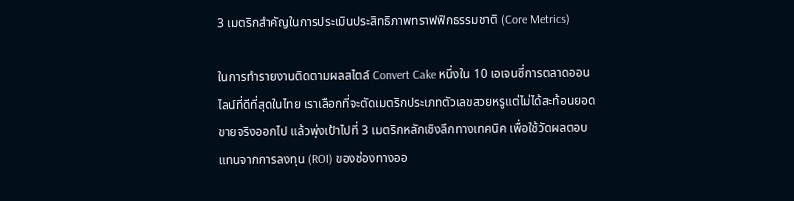3 เมตริกสำคัญในการประเมินประสิทธิภาพทราฟฟิกธรรมชาติ (Core Metrics)

ในการทำรายงานติดตามผลสไตล์ Convert Cake หนึ่งใน 10 เอเจนซี่การตลาดออนไลน์ที่ดีที่สุดในไทย เราเลือกที่จะตัดเมตริกประเภทตัวเลขสวยหรูแต่ไม่ได้สะท้อนยอดขายจริงออกไป แล้วพุ่งเป้าไปที่ 3 เมตริกหลักเชิงลึกทางเทคนิค เพื่อใช้วัดผลตอบแทนจากการลงทุน (ROI) ของช่องทางออ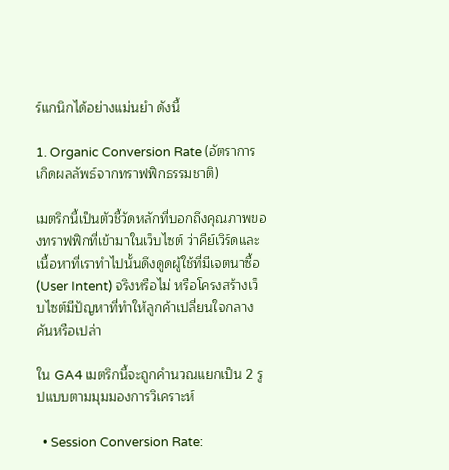ร์แกนิกได้อย่างแม่นยำ ดังนี้

1. Organic Conversion Rate (อัตราการเกิดผลลัพธ์จากทราฟฟิกธรรมชาติ)

เมตริกนี้เป็นตัวชี้วัดหลักที่บอกถึงคุณภาพของทราฟฟิกที่เข้ามาในเว็บไซต์ ว่าคีย์เวิร์ดและเนื้อหาที่เราทำไปนั้นดึงดูดผู้ใช้ที่มีเจตนาซื้อ (User Intent) จริงหรือไม่ หรือโครงสร้างเว็บไซต์มีปัญหาที่ทำให้ลูกค้าเปลี่ยนใจกลางคันหรือเปล่า

ใน GA4 เมตริกนี้จะถูกคำนวณแยกเป็น 2 รูปแบบตามมุมมองการวิเคราะห์

  • Session Conversion Rate: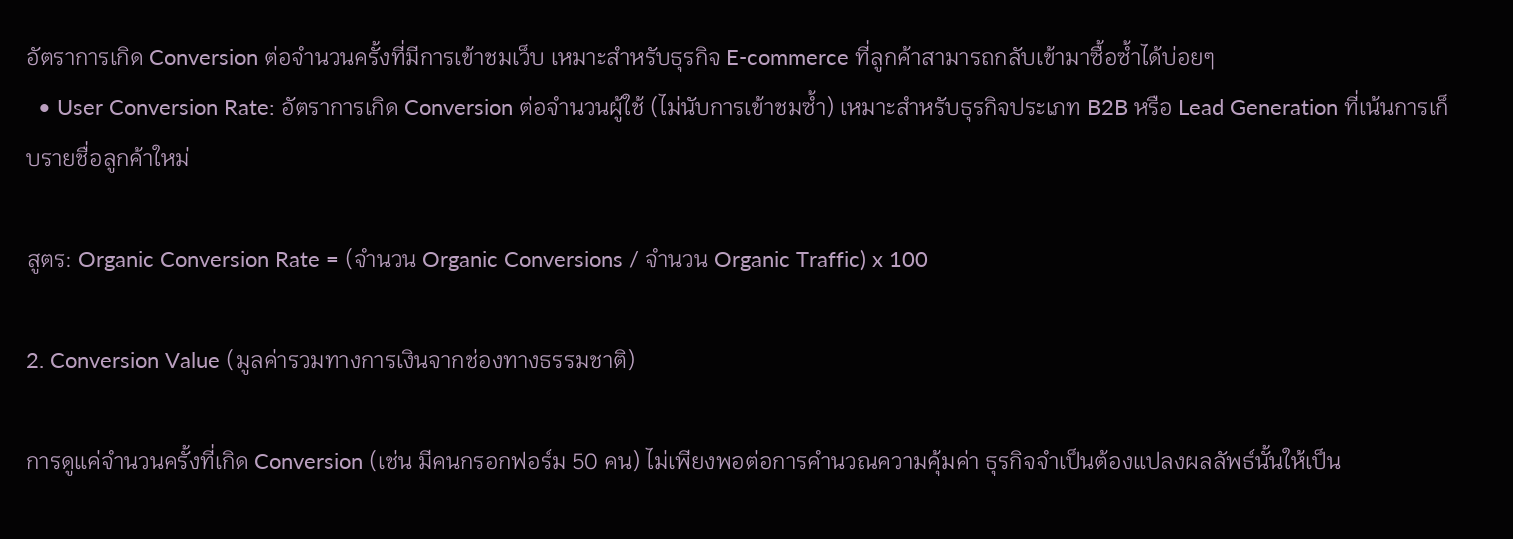อัตราการเกิด Conversion ต่อจำนวนครั้งที่มีการเข้าชมเว็บ เหมาะสำหรับธุรกิจ E-commerce ที่ลูกค้าสามารถกลับเข้ามาซื้อซ้ำได้บ่อยๆ
  • User Conversion Rate: อัตราการเกิด Conversion ต่อจำนวนผู้ใช้ (ไม่นับการเข้าชมซ้ำ) เหมาะสำหรับธุรกิจประเภท B2B หรือ Lead Generation ที่เน้นการเก็บรายชื่อลูกค้าใหม่

สูตร: Organic Conversion Rate = (จำนวน Organic Conversions / จำนวน Organic Traffic) x 100

2. Conversion Value (มูลค่ารวมทางการเงินจากช่องทางธรรมชาติ)

การดูแค่จำนวนครั้งที่เกิด Conversion (เช่น มีคนกรอกฟอร์ม 50 คน) ไม่เพียงพอต่อการคำนวณความคุ้มค่า ธุรกิจจำเป็นต้องแปลงผลลัพธ์นั้นให้เป็น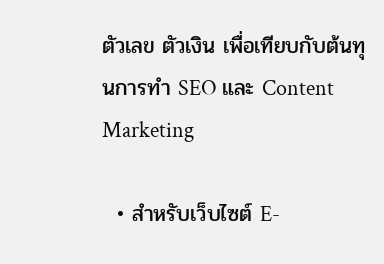ตัวเลข ตัวเงิน เพื่อเทียบกับต้นทุนการทำ SEO และ Content Marketing

  • สำหรับเว็บไซต์ E-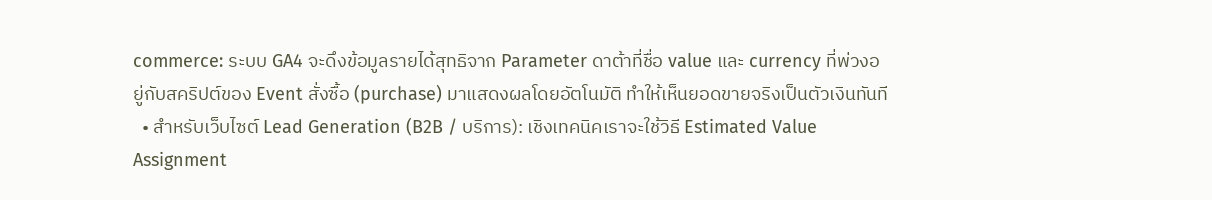commerce: ระบบ GA4 จะดึงข้อมูลรายได้สุทธิจาก Parameter ดาต้าที่ชื่อ value และ currency ที่พ่วงอยู่กับสคริปต์ของ Event สั่งซื้อ (purchase) มาแสดงผลโดยอัตโนมัติ ทำให้เห็นยอดขายจริงเป็นตัวเงินทันที
  • สำหรับเว็บไซต์ Lead Generation (B2B / บริการ): เชิงเทคนิคเราจะใช้วิธี Estimated Value Assignment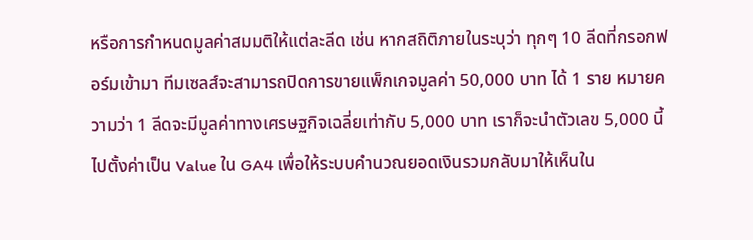หรือการกำหนดมูลค่าสมมติให้แต่ละลีด เช่น หากสถิติภายในระบุว่า ทุกๆ 10 ลีดที่กรอกฟอร์มเข้ามา ทีมเซลส์จะสามารถปิดการขายแพ็กเกจมูลค่า 50,000 บาท ได้ 1 ราย หมายความว่า 1 ลีดจะมีมูลค่าทางเศรษฐกิจเฉลี่ยเท่ากับ 5,000 บาท เราก็จะนำตัวเลข 5,000 นี้ไปตั้งค่าเป็น Value ใน GA4 เพื่อให้ระบบคำนวณยอดเงินรวมกลับมาให้เห็นใน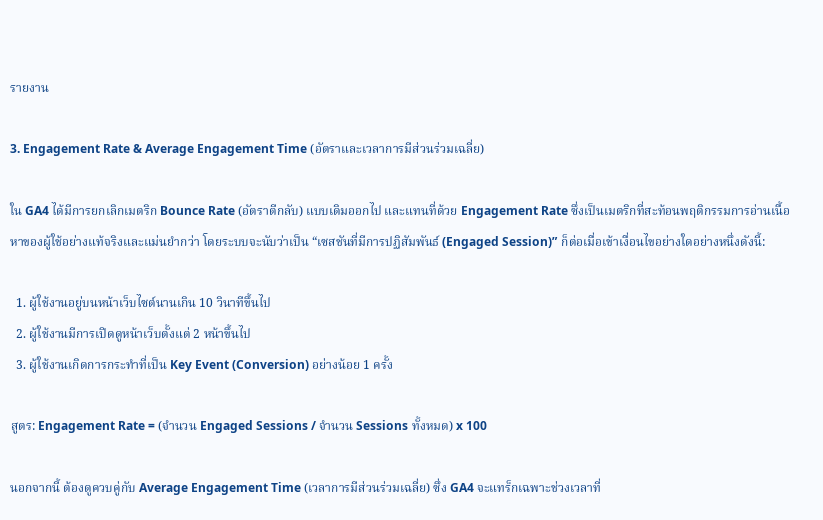รายงาน

3. Engagement Rate & Average Engagement Time (อัตราและเวลาการมีส่วนร่วมเฉลี่ย)

ใน GA4 ได้มีการยกเลิกเมตริก Bounce Rate (อัตราตีกลับ) แบบเดิมออกไป และแทนที่ด้วย Engagement Rate ซึ่งเป็นเมตริกที่สะท้อนพฤติกรรมการอ่านเนื้อหาของผู้ใช้อย่างแท้จริงและแม่นยำกว่า โดยระบบจะนับว่าเป็น “เซสชันที่มีการปฏิสัมพันธ์ (Engaged Session)” ก็ต่อเมื่อเข้าเงื่อนไขอย่างใดอย่างหนึ่งดังนี้:

  1. ผู้ใช้งานอยู่บนหน้าเว็บไซต์นานเกิน 10 วินาทีขึ้นไป
  2. ผู้ใช้งานมีการเปิดดูหน้าเว็บตั้งแต่ 2 หน้าขึ้นไป
  3. ผู้ใช้งานเกิดการกระทำที่เป็น Key Event (Conversion) อย่างน้อย 1 ครั้ง

สูตร: Engagement Rate = (จำนวน Engaged Sessions / จำนวน Sessions ทั้งหมด) x 100

นอกจากนี้ ต้องดูควบคู่กับ Average Engagement Time (เวลาการมีส่วนร่วมเฉลี่ย) ซึ่ง GA4 จะแทร็กเฉพาะช่วงเวลาที่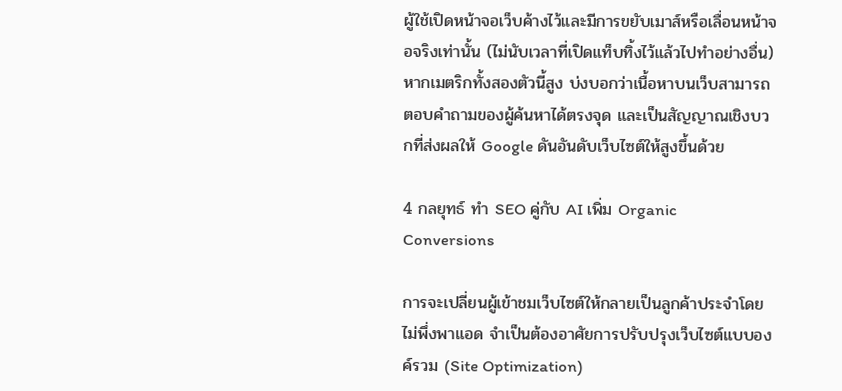ผู้ใช้เปิดหน้าจอเว็บค้างไว้และมีการขยับเมาส์หรือเลื่อนหน้าจอจริงเท่านั้น (ไม่นับเวลาที่เปิดแท็บทิ้งไว้แล้วไปทำอย่างอื่น) หากเมตริกทั้งสองตัวนี้สูง บ่งบอกว่าเนื้อหาบนเว็บสามารถตอบคำถามของผู้ค้นหาได้ตรงจุด และเป็นสัญญาณเชิงบวกที่ส่งผลให้ Google ดันอันดับเว็บไซต์ให้สูงขึ้นด้วย

4 กลยุทธ์ ทำ SEO คู่กับ AI เพิ่ม Organic Conversions

การจะเปลี่ยนผู้เข้าชมเว็บไซต์ให้กลายเป็นลูกค้าประจำโดยไม่พึ่งพาแอด จำเป็นต้องอาศัยการปรับปรุงเว็บไซต์แบบองค์รวม (Site Optimization)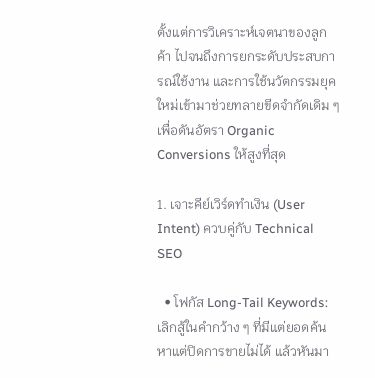ตั้งแต่การวิเคราะห์เจตนาของลูกค้า ไปจนถึงการยกระดับประสบการณ์ใช้งาน และการใช้นวัตกรรมยุคใหม่เข้ามาช่วยทลายขีดจำกัดเดิม ๆ เพื่อดันอัตรา Organic Conversions ให้สูงที่สุด

1. เจาะคีย์เวิร์ดทำเงิน (User Intent) ควบคู่กับ Technical SEO

  • โฟกัส Long-Tail Keywords: เลิกสู้ในคำกว้าง ๆ ที่มีแต่ยอดค้นหาแต่ปิดการขายไม่ได้ แล้วหันมา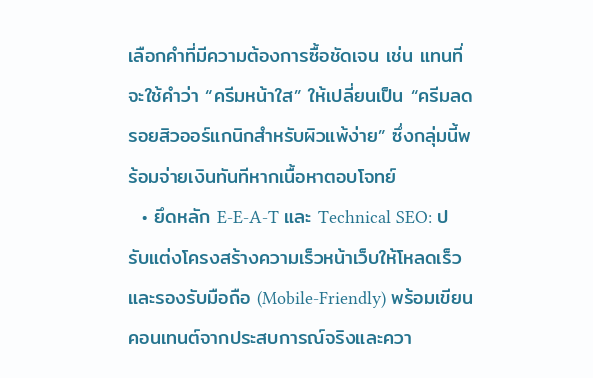เลือกคำที่มีความต้องการซื้อชัดเจน เช่น แทนที่จะใช้คำว่า “ครีมหน้าใส” ให้เปลี่ยนเป็น “ครีมลดรอยสิวออร์แกนิกสำหรับผิวแพ้ง่าย” ซึ่งกลุ่มนี้พร้อมจ่ายเงินทันทีหากเนื้อหาตอบโจทย์
  • ยึดหลัก E-E-A-T และ Technical SEO: ปรับแต่งโครงสร้างความเร็วหน้าเว็บให้โหลดเร็วและรองรับมือถือ (Mobile-Friendly) พร้อมเขียนคอนเทนต์จากประสบการณ์จริงและควา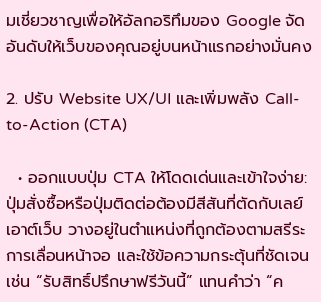มเชี่ยวชาญเพื่อให้อัลกอริทึมของ Google จัดอันดับให้เว็บของคุณอยู่บนหน้าแรกอย่างมั่นคง

2. ปรับ Website UX/UI และเพิ่มพลัง Call-to-Action (CTA)

  • ออกแบบปุ่ม CTA ให้โดดเด่นและเข้าใจง่าย: ปุ่มสั่งซื้อหรือปุ่มติดต่อต้องมีสีสันที่ตัดกับเลย์เอาต์เว็บ วางอยู่ในตำแหน่งที่ถูกต้องตามสรีระการเลื่อนหน้าจอ และใช้ข้อความกระตุ้นที่ชัดเจน เช่น “รับสิทธิ์ปรึกษาฟรีวันนี้” แทนคำว่า “ค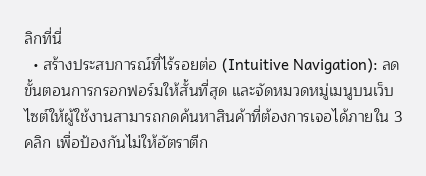ลิกที่นี่
  • สร้างประสบการณ์ที่ไร้รอยต่อ (Intuitive Navigation): ลดขั้นตอนการกรอกฟอร์มให้สั้นที่สุด และจัดหมวดหมู่เมนูบนเว็บไซต์ให้ผู้ใช้งานสามารถกดค้นหาสินค้าที่ต้องการเจอได้ภายใน 3 คลิก เพื่อป้องกันไม่ให้อัตราตีก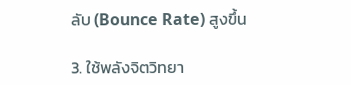ลับ (Bounce Rate) สูงขึ้น

3. ใช้พลังจิตวิทยา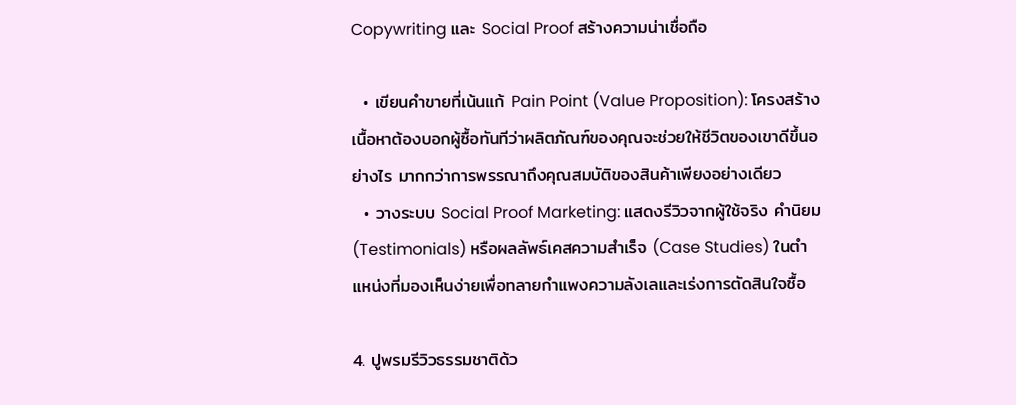Copywriting และ Social Proof สร้างความน่าเชื่อถือ

  • เขียนคำขายที่เน้นแก้ Pain Point (Value Proposition): โครงสร้างเนื้อหาต้องบอกผู้ซื้อทันทีว่าผลิตภัณฑ์ของคุณจะช่วยให้ชีวิตของเขาดีขึ้นอย่างไร มากกว่าการพรรณาถึงคุณสมบัติของสินค้าเพียงอย่างเดียว
  • วางระบบ Social Proof Marketing: แสดงรีวิวจากผู้ใช้จริง คำนิยม (Testimonials) หรือผลลัพธ์เคสความสำเร็จ (Case Studies) ในตำแหน่งที่มองเห็นง่ายเพื่อทลายกำแพงความลังเลและเร่งการตัดสินใจซื้อ

4. ปูพรมรีวิวธรรมชาติด้ว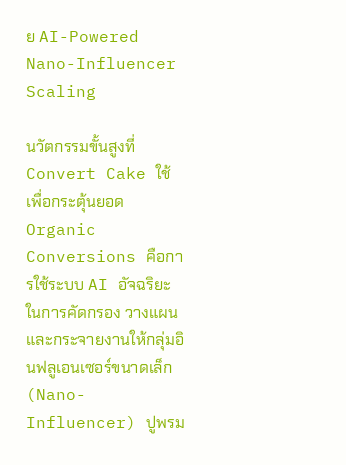ย AI-Powered Nano-Influencer Scaling

นวัตกรรมขั้นสูงที่ Convert Cake ใช้เพื่อกระตุ้นยอด Organic Conversions คือการใช้ระบบ AI อัจฉริยะในการคัดกรอง วางแผน และกระจายงานให้กลุ่มอินฟลูเอนเซอร์ขนาดเล็ก (Nano-Influencer) ปูพรม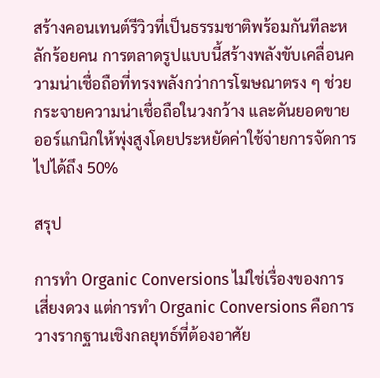สร้างคอนเทนต์รีวิวที่เป็นธรรมชาติพร้อมกันทีละหลักร้อยคน การตลาดรูปแบบนี้สร้างพลังขับเคลื่อนความน่าเชื่อถือที่ทรงพลังกว่าการโฆษณาตรง ๆ ช่วยกระจายความน่าเชื่อถือในวงกว้าง และดันยอดขายออร์แกนิกให้พุ่งสูงโดยประหยัดค่าใช้จ่ายการจัดการไปได้ถึง 50%

สรุป

การทำ Organic Conversions ไม่ใช่เรื่องของการเสี่ยงดวง แต่การทำ Organic Conversions คือการวางรากฐานเชิงกลยุทธ์ที่ต้องอาศัย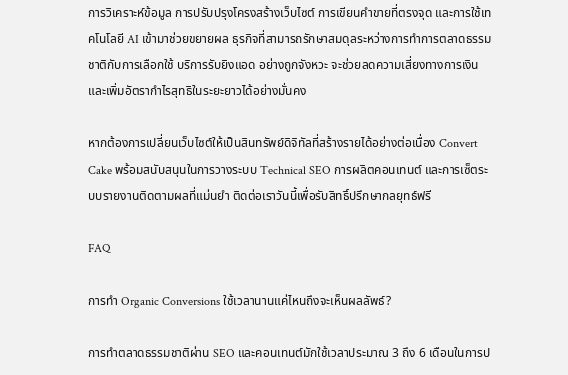การวิเคราะห์ข้อมูล การปรับปรุงโครงสร้างเว็บไซต์ การเขียนคำขายที่ตรงจุด และการใช้เทคโนโลยี AI เข้ามาช่วยขยายผล ธุรกิจที่สามารถรักษาสมดุลระหว่างการทำการตลาดธรรมชาติกับการเลือกใช้ บริการรับยิงแอด อย่างถูกจังหวะ จะช่วยลดความเสี่ยงทางการเงินและเพิ่มอัตรากำไรสุทธิในระยะยาวได้อย่างมั่นคง

หากต้องการเปลี่ยนเว็บไซต์ให้เป็นสินทรัพย์ดิจิทัลที่สร้างรายได้อย่างต่อเนื่อง Convert Cake พร้อมสนับสนุนในการวางระบบ Technical SEO การผลิตคอนเทนต์ และการเซ็ตระบบรายงานติดตามผลที่แม่นยำ ติดต่อเราวันนี้เพื่อรับสิทธิ์ปรึกษากลยุทธ์ฟรี

FAQ

การทำ Organic Conversions ใช้เวลานานแค่ไหนถึงจะเห็นผลลัพธ์?

การทำตลาดธรรมชาติผ่าน SEO และคอนเทนต์มักใช้เวลาประมาณ 3 ถึง 6 เดือนในการป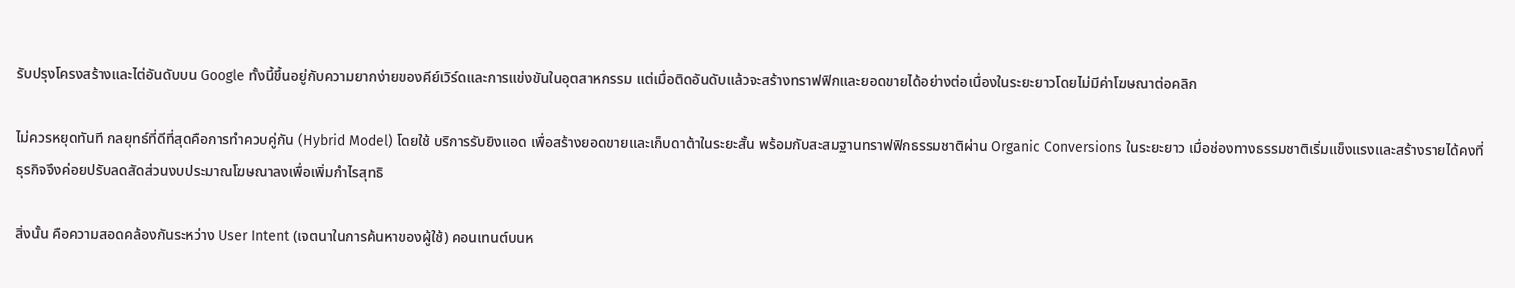รับปรุงโครงสร้างและไต่อันดับบน Google ทั้งนี้ขึ้นอยู่กับความยากง่ายของคีย์เวิร์ดและการแข่งขันในอุตสาหกรรม แต่เมื่อติดอันดับแล้วจะสร้างทราฟฟิกและยอดขายได้อย่างต่อเนื่องในระยะยาวโดยไม่มีค่าโฆษณาต่อคลิก

ไม่ควรหยุดทันที กลยุทธ์ที่ดีที่สุดคือการทำควบคู่กัน (Hybrid Model) โดยใช้ บริการรับยิงแอด เพื่อสร้างยอดขายและเก็บดาต้าในระยะสั้น พร้อมกับสะสมฐานทราฟฟิกธรรมชาติผ่าน Organic Conversions ในระยะยาว เมื่อช่องทางธรรมชาติเริ่มแข็งแรงและสร้างรายได้คงที่ ธุรกิจจึงค่อยปรับลดสัดส่วนงบประมาณโฆษณาลงเพื่อเพิ่มกำไรสุทธิ

สิ่งนั้น คือความสอดคล้องกันระหว่าง User Intent (เจตนาในการค้นหาของผู้ใช้) คอนเทนต์บนห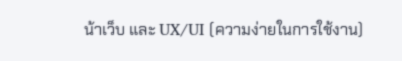น้าเว็บ และ UX/UI (ความง่ายในการใช้งาน)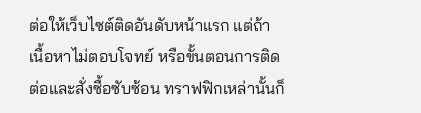ต่อให้เว็บไซต์ติดอันดับหน้าแรก แต่ถ้าเนื้อหาไม่ตอบโจทย์ หรือขั้นตอนการติดต่อและสั่งซื้อซับซ้อน ทราฟฟิกเหล่านั้นก็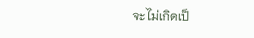จะไม่เกิดเป็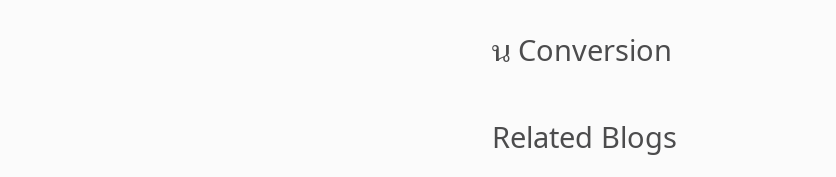น Conversion

Related Blogs